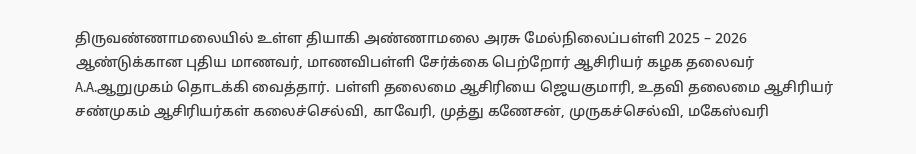திருவண்ணாமலையில் உள்ள தியாகி அண்ணாமலை அரசு மேல்நிலைப்பள்ளி 2025 – 2026 ஆண்டுக்கான புதிய மாணவர், மாணவிபள்ளி சேர்க்கை பெற்றோர் ஆசிரியர் கழக தலைவர் A.A.ஆறுமுகம் தொடக்கி வைத்தார். பள்ளி தலைமை ஆசிரியை ஜெயகுமாரி, உதவி தலைமை ஆசிரியர் சண்முகம் ஆசிரியர்கள் கலைச்செல்வி, காவேரி, முத்து கணேசன், முருகச்செல்வி, மகேஸ்வரி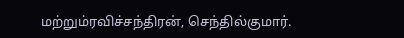மற்றும்ரவிச்சந்திரன், செந்தில்குமார்.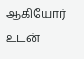ஆகியோர் உடன்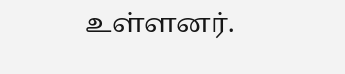உள்ளனர்.